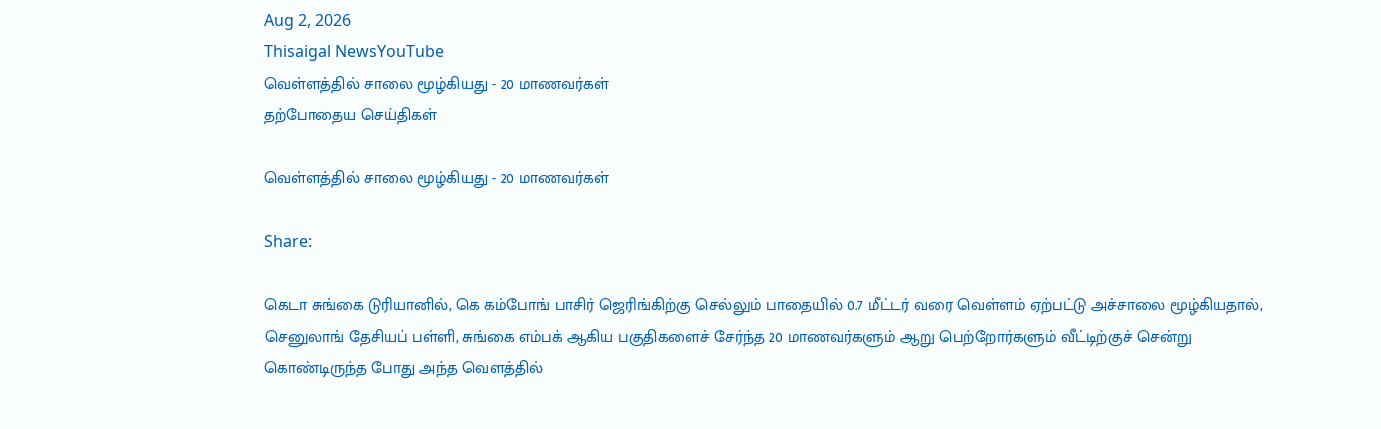Aug 2, 2026
Thisaigal NewsYouTube
வெள்ளத்தில் சாலை மூழ்கியது - 20 மாணவர்கள்
தற்போதைய செய்திகள்

வெள்ளத்தில் சாலை மூழ்கியது - 20 மாணவர்கள்

Share:

கெடா சுங்கை டுரியானில், கெ கம்போங் பாசிர் ஜெரிங்கிற்கு செல்லும் பாதையில் 0.7 மீட்டர் வரை வெள்ளம் ஏற்பட்டு அச்சாலை மூழ்கியதால், செனுலாங் தேசியப் பள்ளி, சுங்கை எம்பக் ஆகிய பகுதிகளைச் சேர்ந்த 20 மாணவர்களும் ஆறு பெற்றோர்களும் வீட்டிற்குச் சென்று கொண்டிருந்த போது அந்த வெளத்தில்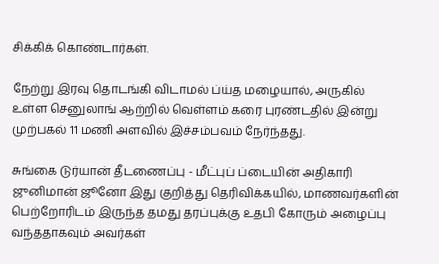சிக்கிக் கொண்டார்கள்.

நேற்று இரவு தொடங்கி விடாமல் ப்ய்த மழையால், அருகில் உள்ள செனுலாங் ஆற்றில் வெள்ளம் கரை புரண்டதில் இன்று முற்பகல் 11 மணி அளவில் இச்சம்பவம் நேர்ந்தது.

சுங்கை டுர்யான் தீடணைப்பு - மீட்புப் ப்டையின் அதிகாரி ஜுனிமான் ஜூனோ இது குறித்து தெரிவிக்கயில், மாணவர்களின் பெற்றோரிடம் இருந்த தமது தரப்புக்கு உதபி கோரும் அழைப்பு வந்ததாகவும் அவர்கள்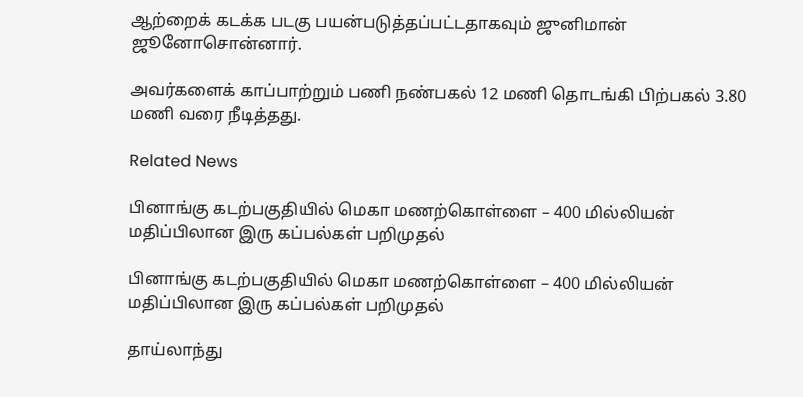ஆற்றைக் கடக்க படகு பயன்படுத்தப்பட்டதாகவும் ஜுனிமான் ஜூனோசொன்னார்.

அவர்களைக் காப்பாற்றும் பணி நண்பகல் 12 மணி தொடங்கி பிற்பகல் 3.80 மணி வரை நீடித்தது.

Related News

பினாங்கு கடற்பகுதியில் மெகா மணற்கொள்ளை – 400 மில்லியன் மதிப்பிலான இரு கப்பல்கள் பறிமுதல்

பினாங்கு கடற்பகுதியில் மெகா மணற்கொள்ளை – 400 மில்லியன் மதிப்பிலான இரு கப்பல்கள் பறிமுதல்

தாய்லாந்து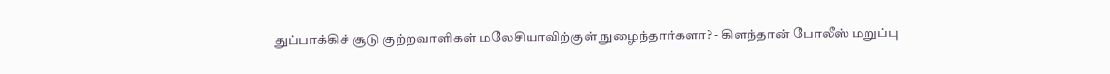துப்பாக்கிச் சூடு குற்றவாளிகள் மலேசியாவிற்குள் நுழைந்தார்களா? - கிளந்தான் போலீஸ் மறுப்பு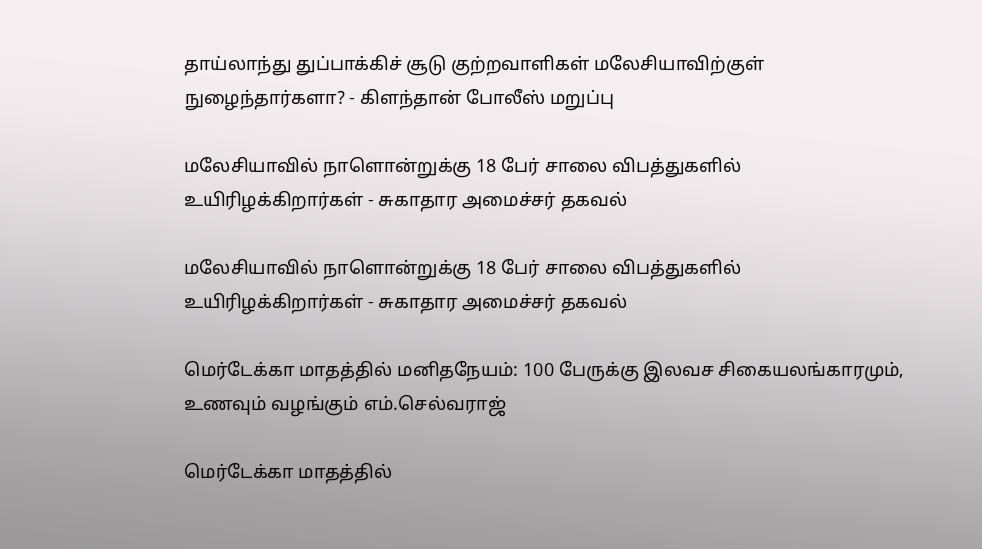தாய்லாந்து துப்பாக்கிச் சூடு குற்றவாளிகள் மலேசியாவிற்குள் நுழைந்தார்களா? - கிளந்தான் போலீஸ் மறுப்பு

மலேசியாவில் நாளொன்றுக்கு 18 பேர் சாலை விபத்துகளில் உயிரிழக்கிறார்கள் - சுகாதார அமைச்சர் தகவல்

மலேசியாவில் நாளொன்றுக்கு 18 பேர் சாலை விபத்துகளில் உயிரிழக்கிறார்கள் - சுகாதார அமைச்சர் தகவல்

மெர்டேக்கா மாதத்தில் மனிதநேயம்: 100 பேருக்கு இலவச சிகையலங்காரமும், உணவும் வழங்கும் எம்.செல்வராஜ்

மெர்டேக்கா மாதத்தில்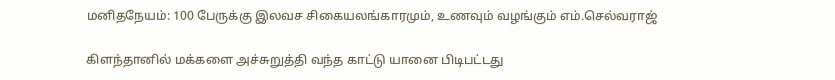மனிதநேயம்: 100 பேருக்கு இலவச சிகையலங்காரமும், உணவும் வழங்கும் எம்.செல்வராஜ்

கிளந்தானில் மக்களை அச்சுறுத்தி வந்த காட்டு யானை பிடிபட்டது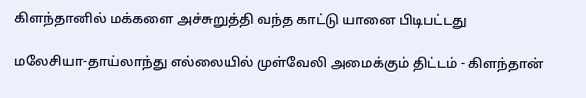கிளந்தானில் மக்களை அச்சுறுத்தி வந்த காட்டு யானை பிடிபட்டது

மலேசியா-தாய்லாந்து எல்லையில் முள்வேலி அமைக்கும் திட்டம் - கிளந்தான்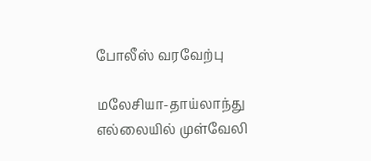போலீஸ் வரவேற்பு

மலேசியா-தாய்லாந்து எல்லையில் முள்வேலி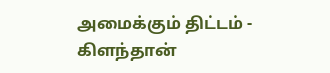அமைக்கும் திட்டம் - கிளந்தான்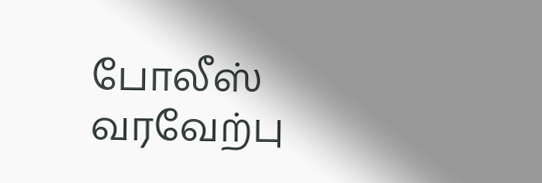போலீஸ் வரவேற்பு